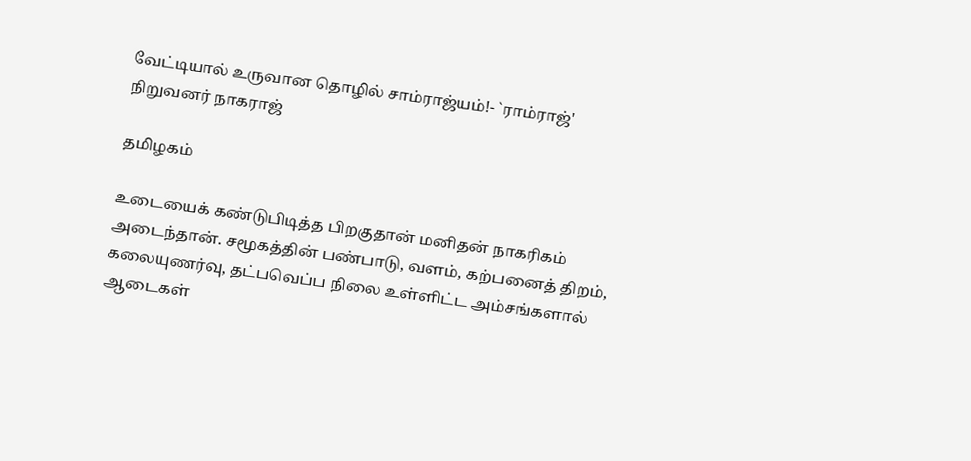வேட்டியால் உருவான தொழில் சாம்ராஜ்யம்!- `ராம்ராஜ்' நிறுவனர் நாகராஜ்

தமிழகம்

உடையைக் கண்டுபிடித்த பிறகுதான் மனிதன் நாகரிகம் அடைந்தான். சமூகத்தின் பண்பாடு, வளம், கற்பனைத் திறம், கலையுணர்வு, தட்பவெப்ப நிலை உள்ளிட்ட அம்சங்களால் ஆடைகள்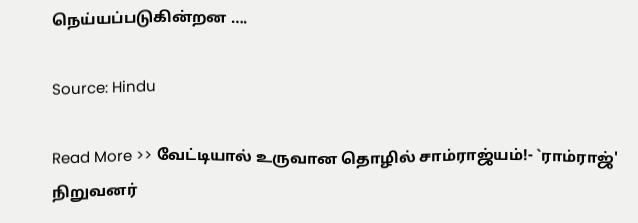நெய்யப்படுகின்றன ….

Source: Hindu

Read More >> வேட்டியால் உருவான தொழில் சாம்ராஜ்யம்!- `ராம்ராஜ்' நிறுவனர்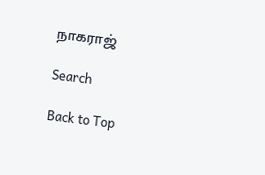நாகராஜ்

Search

Back to Top